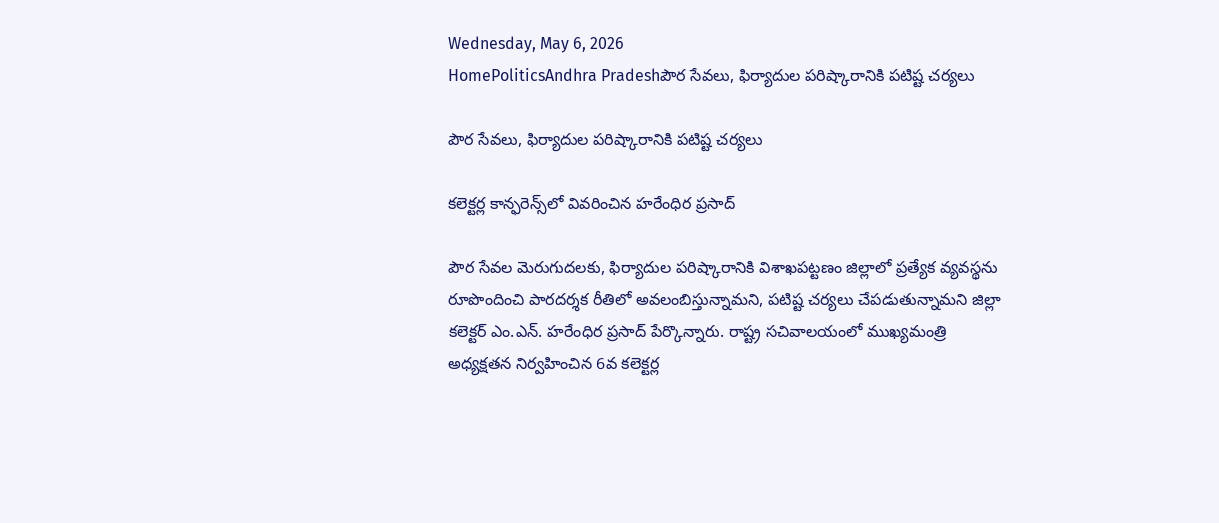Wednesday, May 6, 2026
HomePoliticsAndhra Pradeshపౌర సేవలు, ఫిర్యాదుల పరిష్కారానికి పటిష్ట చర్యలు

పౌర సేవలు, ఫిర్యాదుల పరిష్కారానికి పటిష్ట చర్యలు

కలెక్టర్ల కాన్ఫరెన్స్‌లో వివరించిన హరేంధిర ప్రసాద్

పౌర సేవ‌ల మెరుగుద‌ల‌కు, ఫిర్యాదుల పరిష్కారానికి విశాఖ‌ప‌ట్ట‌ణం జిల్లాలో ప్ర‌త్యేక వ్య‌వ‌స్థ‌ను రూపొందించి పార‌ద‌ర్శ‌క రీతిలో అవ‌లంబిస్తున్నామ‌ని, ప‌టిష్ట చ‌ర్య‌లు చేప‌డుతున్నామ‌ని జిల్లా క‌లెక్టర్ ఎం.ఎన్. హ‌రేంధిర ప్ర‌సాద్ పేర్కొన్నారు. రాష్ట్ర సచివాలయంలో ముఖ్యమంత్రి అధ్యక్షతన నిర్వహించిన 6వ కలెక్టర్ల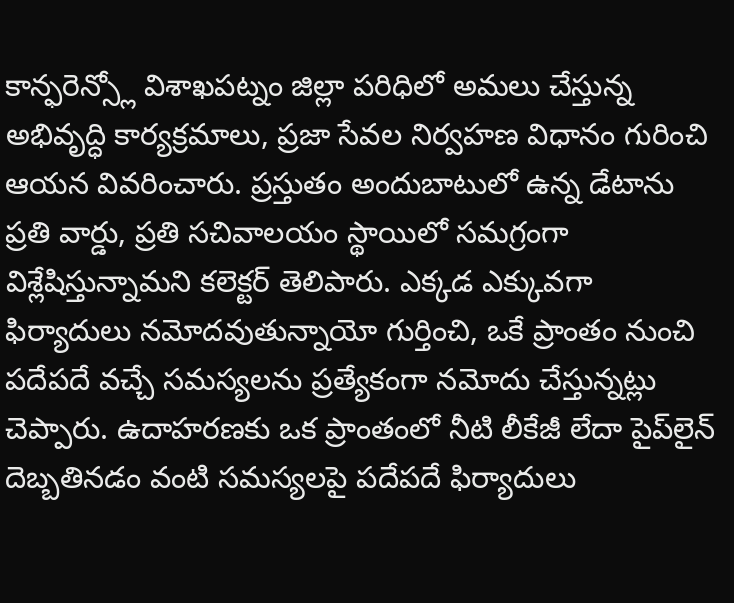కాన్ఫరెన్స్లో విశాఖపట్నం జిల్లా పరిధిలో అమలు చేస్తున్న అభివృద్ధి కార్యక్రమాలు, ప్రజా సేవల నిర్వహణ విధానం గురించి ఆయ‌న‌ వివరించారు. ప్రస్తుతం అందుబాటులో ఉన్న డేటాను ప్రతి వార్డు, ప్రతి సచివాలయం స్థాయిలో సమగ్రంగా విశ్లేషిస్తున్నామని కలెక్టర్ తెలిపారు. ఎక్కడ ఎక్కువగా ఫిర్యాదులు నమోదవుతున్నాయో గుర్తించి, ఒకే ప్రాంతం నుంచి పదేపదే వచ్చే సమస్యలను ప్రత్యేకంగా నమోదు చేస్తున్నట్లు చెప్పారు. ఉదాహరణకు ఒక ప్రాంతంలో నీటి లీకేజీ లేదా పైప్‌లైన్ దెబ్బతినడం వంటి సమస్యలపై పదేపదే ఫిర్యాదులు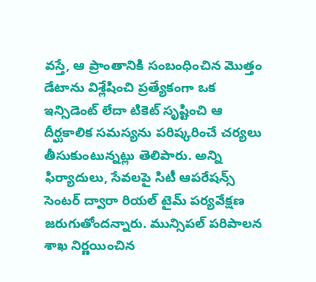వస్తే, ఆ ప్రాంతానికి సంబంధించిన మొత్తం డేటాను విశ్లేషించి ప్రత్యేకంగా ఒక ఇన్సిడెంట్ లేదా టికెట్ సృష్టించి ఆ దీర్ఘకాలిక సమస్యను పరిష్కరించే చర్యలు తీసుకుంటున్నట్లు తెలిపారు. అన్ని ఫిర్యాదులు, సేవలపై సిటీ ఆపరేషన్స్ సెంటర్ ద్వారా రియల్ టైమ్ పర్యవేక్షణ జరుగుతోందన్నారు. మున్సిపల్ పరిపాలన శాఖ నిర్ణయించిన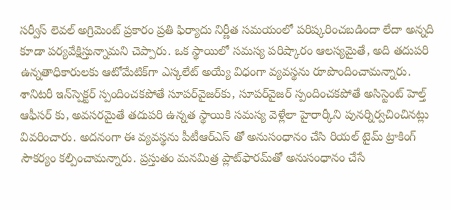సర్వీస్ లెవల్ అగ్రిమెంట్ ప్రకారం ప్రతి ఫిర్యాదు నిర్ణీత సమయంలో పరిష్కరించబడిందా లేదా అన్నది కూడా పర్యవేక్షిస్తున్నామని చెప్పారు. ఒక స్థాయిలో సమస్య పరిష్కారం ఆలస్యమైతే, అది తదుపరి ఉన్నతాధికారులకు ఆటోమేటిక్‌గా ఎస్కలేట్ అయ్యే విధంగా వ్యవస్థను రూపొందించామన్నారు. శానిటరీ ఇన్‌స్పెక్టర్ స్పందించకపోతే సూపర్‌వైజర్‌కు, సూపర్‌వైజర్ స్పందించకపోతే అసిస్టెంట్ హెల్త్ ఆఫీసర్ కు, అవసరమైతే తదుపరి ఉన్నత స్థాయికి సమస్య వెళ్లేలా హైరార్కీని పునర్నిర్వచించినట్లు వివరించారు. అదనంగా ఈ వ్యవస్థను పీటీఆర్ఎస్ తో అనుసంధానం చేసి రియల్ టైమ్ ట్రాకింగ్ సౌకర్యం కల్పించామన్నారు. ప్రస్తుతం మనమిత్ర ప్లాట్‌ఫారమ్‌తో అనుసంధానం చేసే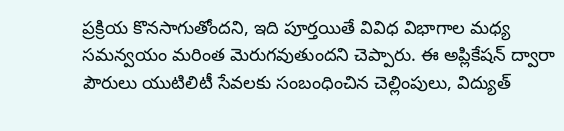ప్రక్రియ కొనసాగుతోందని, ఇది పూర్తయితే వివిధ విభాగాల మధ్య సమన్వయం మరింత మెరుగవుతుందని చెప్పారు. ఈ అప్లికేషన్ ద్వారా పౌరులు యుటిలిటీ సేవలకు సంబంధించిన చెల్లింపులు, విద్యుత్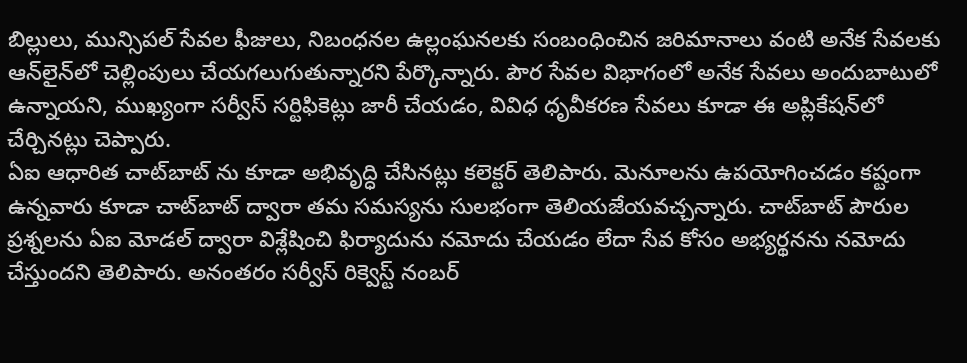బిల్లులు, మున్సిపల్ సేవల ఫీజులు, నిబంధనల ఉల్లంఘనలకు సంబంధించిన జరిమానాలు వంటి అనేక సేవలకు ఆన్‌లైన్‌లో చెల్లింపులు చేయగలుగుతున్నారని పేర్కొన్నారు. పౌర సేవల విభాగంలో అనేక సేవలు అందుబాటులో ఉన్నాయని, ముఖ్యంగా సర్వీస్ సర్టిఫికెట్లు జారీ చేయడం, వివిధ ధృవీకరణ సేవలు కూడా ఈ అప్లికేషన్‌లో చేర్చినట్లు చెప్పారు.
ఏఐ ఆధారిత చాట్‌బాట్ ను కూడా అభివృద్ధి చేసినట్లు క‌లెక్ట‌ర్ తెలిపారు. మెనూలను ఉపయోగించడం కష్టంగా ఉన్నవారు కూడా చాట్‌బాట్ ద్వారా తమ సమస్యను సులభంగా తెలియజేయవచ్చన్నారు. చాట్‌బాట్ పౌరుల ప్రశ్నలను ఏఐ మోడల్ ద్వారా విశ్లేషించి ఫిర్యాదును నమోదు చేయడం లేదా సేవ కోసం అభ్యర్థనను నమోదు చేస్తుందని తెలిపారు. అనంతరం సర్వీస్ రిక్వెస్ట్ నంబర్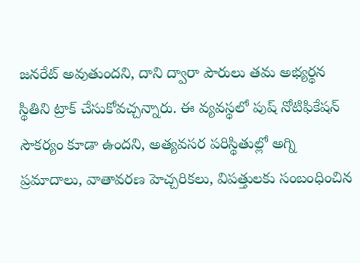జ‌న‌రేట్ అవుతుంద‌ని, దాని ద్వారా పౌరులు తమ అభ్యర్థన స్థితిని ట్రాక్ చేసుకోవచ్చన్నారు. ఈ వ్యవస్థలో పుష్ నోటిఫికేషన్ సౌకర్యం కూడా ఉందని, అత్యవసర పరిస్థితుల్లో అగ్ని ప్రమాదాలు, వాతావరణ హెచ్చరికలు, విపత్తులకు సంబంధించిన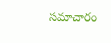సమాచారం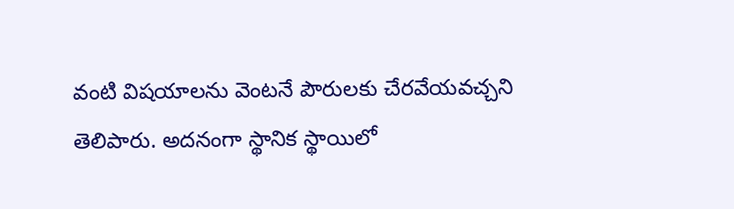వంటి విషయాలను వెంటనే పౌరులకు చేరవేయవచ్చని తెలిపారు. అదనంగా స్థానిక స్థాయిలో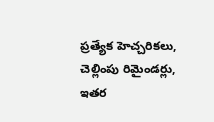ప్రత్యేక హెచ్చరికలు, చెల్లింపు రిమైండర్లు, ఇతర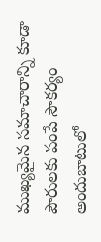ముఖ్యమైన సమాచారాన్ని కూడా పౌరులకు పంపే సౌకర్యం అందుబాటులో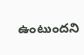ఉంటుందని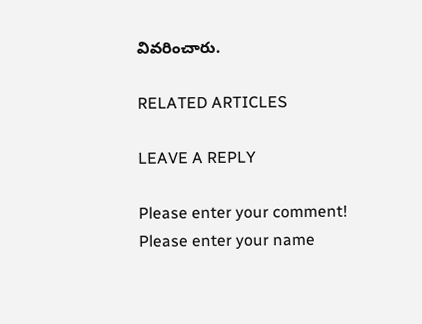వివరించారు.

RELATED ARTICLES

LEAVE A REPLY

Please enter your comment!
Please enter your name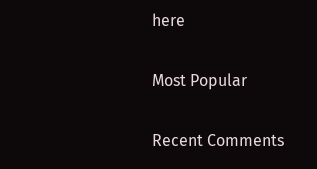here

Most Popular

Recent Comments